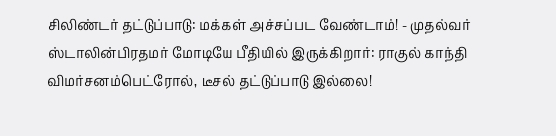சிலிண்டர் தட்டுப்பாடு: மக்கள் அச்சப்பட வேண்டாம்! - முதல்வர் ஸ்டாலின்பிரதமர் மோடியே பீதியில் இருக்கிறார்: ராகுல் காந்தி விமர்சனம்பெட்ரோல், டீசல் தட்டுப்பாடு இல்லை!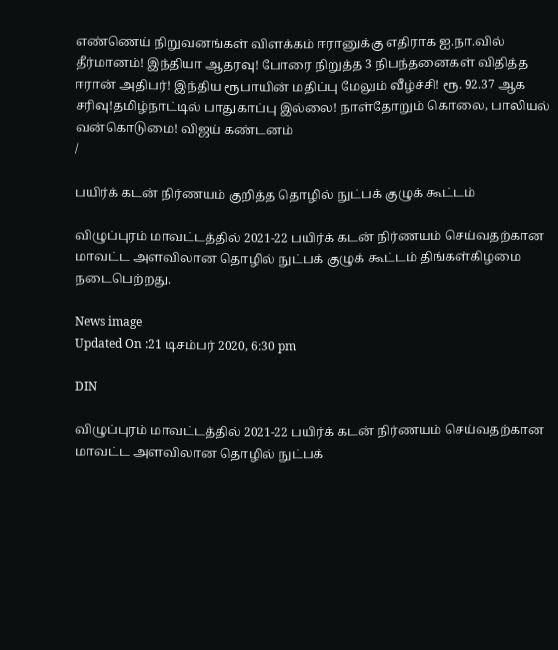எண்ணெய் நிறுவனங்கள் விளக்கம் ஈரானுக்கு எதிராக ஐ.நா.வில் தீர்மானம்! இந்தியா ஆதரவு! போரை நிறுத்த 3 நிபந்தனைகள் விதித்த ஈரான் அதிபர்! இந்திய ரூபாயின் மதிப்பு மேலும் வீழ்ச்சி! ரூ. 92.37 ஆக சரிவு!தமிழ்நாட்டில் பாதுகாப்பு இல்லை! நாள்தோறும் கொலை, பாலியல் வன்கொடுமை! விஜய் கண்டனம்
/

பயிர்க் கடன் நிர்ணயம் குறித்த தொழில் நுட்பக் குழுக் கூட்டம்

விழுப்புரம் மாவட்டத்தில் 2021-22 பயிர்க் கடன் நிர்ணயம் செய்வதற்கான மாவட்ட அளவிலான தொழில் நுட்பக் குழுக் கூட்டம் திங்கள்கிழமை நடைபெற்றது.

News image
Updated On :21 டிசம்பர் 2020, 6:30 pm

DIN

விழுப்புரம் மாவட்டத்தில் 2021-22 பயிர்க் கடன் நிர்ணயம் செய்வதற்கான மாவட்ட அளவிலான தொழில் நுட்பக்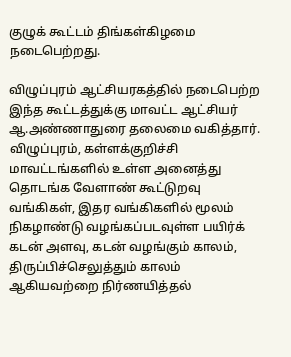குழுக் கூட்டம் திங்கள்கிழமை நடைபெற்றது.

விழுப்புரம் ஆட்சியரகத்தில் நடைபெற்ற இந்த கூட்டத்துக்கு மாவட்ட ஆட்சியர் ஆ.அண்ணாதுரை தலைமை வகித்தார். விழுப்புரம், கள்ளக்குறிச்சி மாவட்டங்களில் உள்ள அனைத்து தொடங்க வேளாண் கூட்டுறவு வங்கிகள், இதர வங்கிகளில் மூலம் நிகழாண்டு வழங்கப்படவுள்ள பயிர்க் கடன் அளவு, கடன் வழங்கும் காலம், திருப்பிச்செலுத்தும் காலம் ஆகியவற்றை நிர்ணயித்தல்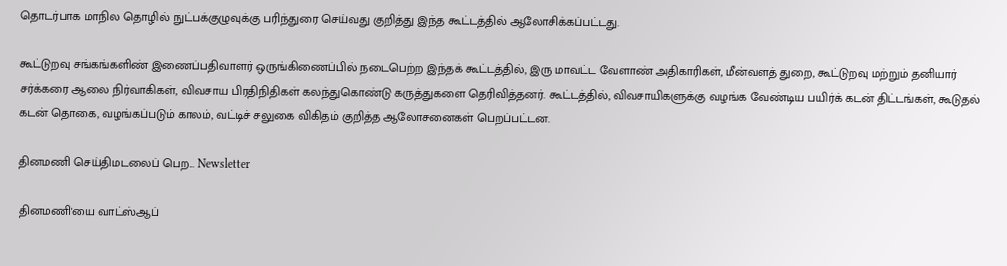தொடர்பாக மாநில தொழில் நுட்பக்குழுவுக்கு பரிந்துரை செய்வது குறித்து இந்த கூட்டத்தில் ஆலோசிக்கப்பட்டது.

கூட்டுறவு சங்கங்களிண் இணைப்பதிவாளர் ஒருங்கிணைப்பில் நடைபெற்ற இந்தக் கூட்டத்தில், இரு மாவட்ட வேளாண் அதிகாரிகள், மீன்வளத் துறை, கூட்டுறவு மற்றும் தனியார் சர்க்கரை ஆலை நிர்வாகிகள், விவசாய பிரதிநிதிகள் கலந்துகொண்டு கருத்துகளை தெரிவித்தனர். கூட்டத்தில், விவசாயிகளுக்கு வழங்க வேண்டிய பயிர்க் கடன் திட்டங்கள், கூடுதல் கடன் தொகை, வழங்கப்படும் காலம், வட்டிச் சலுகை விகிதம் குறித்த ஆலோசனைகள் பெறப்பட்டன.

தினமணி செய்திமடலைப் பெற... Newsletter

தினமணி'யை வாட்ஸ்ஆப்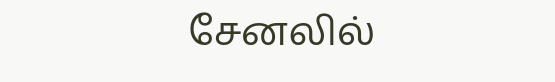சேனலில்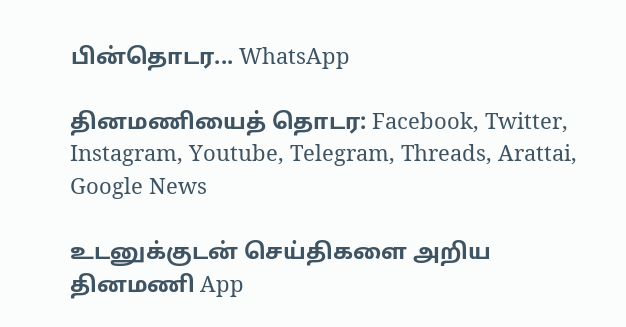பின்தொடர... WhatsApp

தினமணியைத் தொடர: Facebook, Twitter, Instagram, Youtube, Telegram, Threads, Arattai, Google News

உடனுக்குடன் செய்திகளை அறிய தினமணி App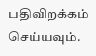பதிவிறக்கம் செய்யவும்.